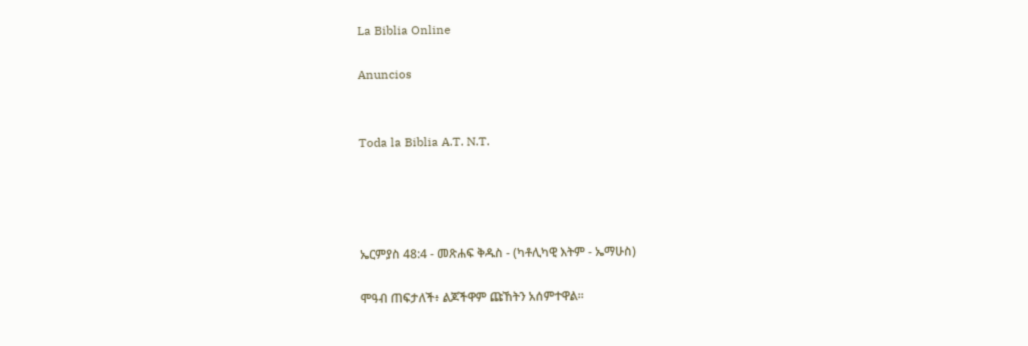La Biblia Online

Anuncios


Toda la Biblia A.T. N.T.




ኤርምያስ 48:4 - መጽሐፍ ቅዱስ - (ካቶሊካዊ እትም - ኤማሁስ)

ሞዓብ ጠፍታለች፥ ልጆችዋም ጩኸትን አሰምተዋል።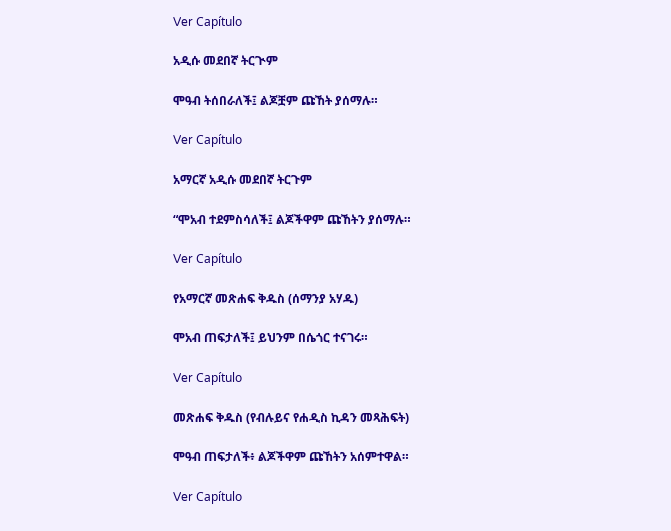Ver Capítulo

አዲሱ መደበኛ ትርጒም

ሞዓብ ትሰበራለች፤ ልጆቿም ጩኸት ያሰማሉ።

Ver Capítulo

አማርኛ አዲሱ መደበኛ ትርጉም

“ሞአብ ተደምስሳለች፤ ልጆችዋም ጩኸትን ያሰማሉ።

Ver Capítulo

የአማርኛ መጽሐፍ ቅዱስ (ሰማንያ አሃዱ)

ሞአብ ጠፍታለች፤ ይህንም በሴጎር ተናገሩ።

Ver Capítulo

መጽሐፍ ቅዱስ (የብሉይና የሐዲስ ኪዳን መጻሕፍት)

ሞዓብ ጠፍታለች፥ ልጆችዋም ጩኸትን አሰምተዋል።

Ver Capítulo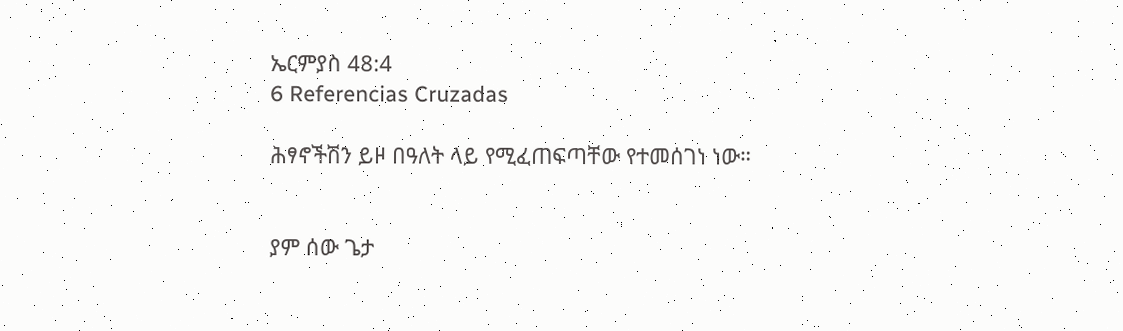ኤርምያስ 48:4
6 Referencias Cruzadas

ሕፃኖችሽን ይዞ በዓለት ላይ የሚፈጠፍጣቸው የተመሰገነ ነው።


ያም ሰው ጌታ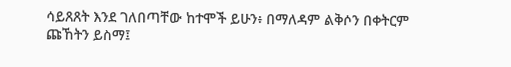ሳይጸጸት እንደ ገለበጣቸው ከተሞች ይሁን፥ በማለዳም ልቅሶን በቀትርም ጩኸትን ይስማ፤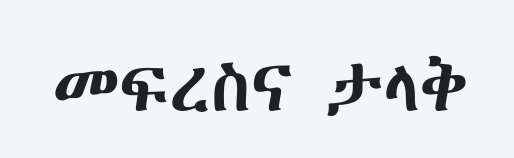መፍረስና ታላቅ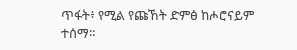ጥፋት፥ የሚል የጩኸት ድምፅ ከሖሮናይም ተሰማ።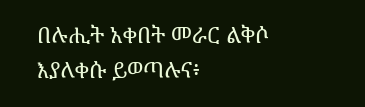በሉሒት አቀበት መራር ልቅሶ እያለቀሱ ይወጣሉና፥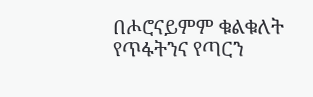በሖሮናይምም ቁልቁለት የጥፋትንና የጣርን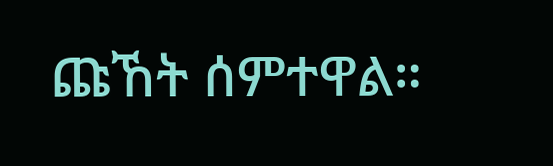ጩኸት ሰምተዋል።